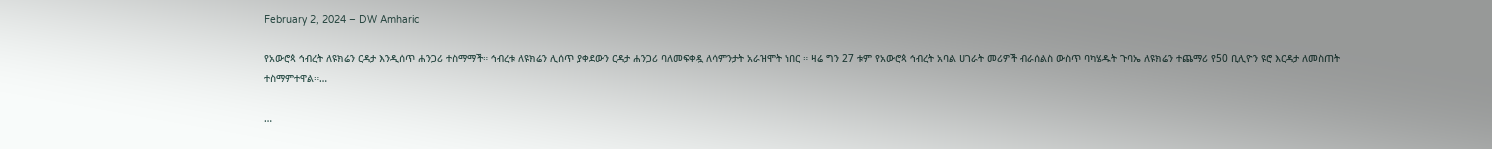February 2, 2024 – DW Amharic

የአውሮጳ ኅብረት ለዩክሬን ርዳታ እንዲሰጥ ሐንጋሪ ተስማማች። ኅብረቱ ለዩክሬን ሊሰጥ ያቀደውን ርዳታ ሐንጋሪ ባለመፍቀዷ ለሳምንታት አራዝሞት ነበር ። ዛሬ ግን 27 ቱም የአውሮጳ ኅብረት አባል ሀገራት መሪዎች ብራሰልስ ውስጥ ባካሄዱት ጉባኤ ለዩክሬን ተጨማሪ የ50 ቢሊዮን ዩሮ እርዳታ ለመስጠት ተስማምተዋል።…

…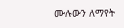ሙሉውን ለማየት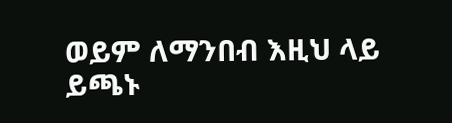ወይም ለማንበብ እዚህ ላይ ይጫኑ